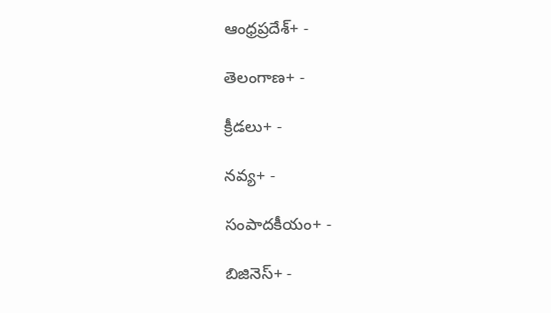ఆంధ్రప్రదేశ్+ -

తెలంగాణ+ -

క్రీడలు+ -

నవ్య+ -

సంపాదకీయం+ -

బిజినెస్+ -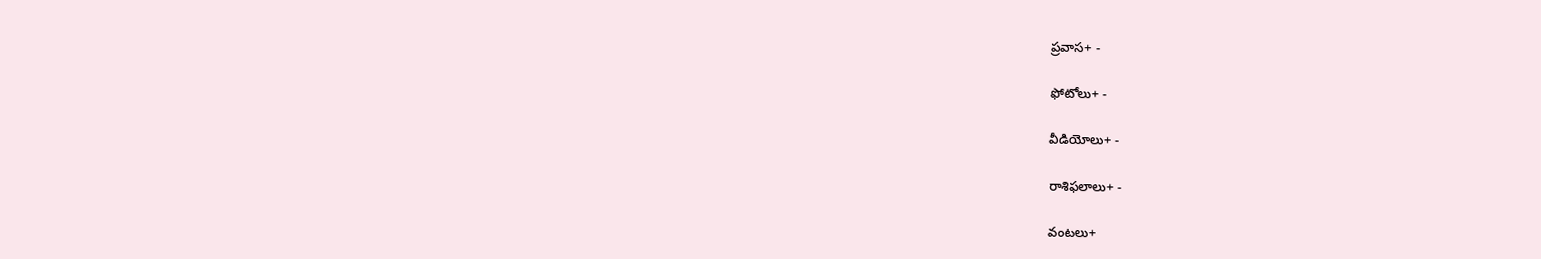ప్రవాస+ -

ఫోటోలు+ -

వీడియోలు+ -

రాశిఫలాలు+ -

వంటలు+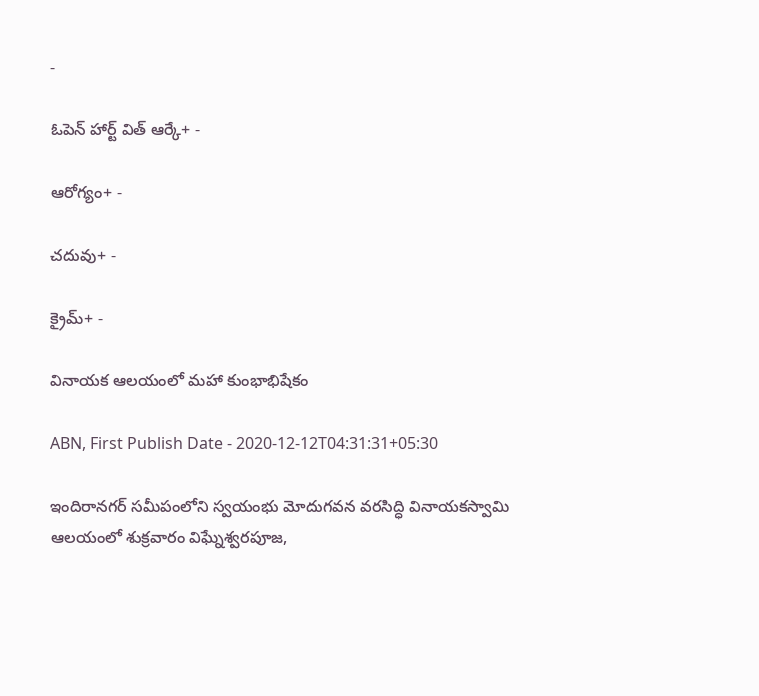-

ఓపెన్ హార్ట్ విత్ ఆర్కే+ -

ఆరోగ్యం+ -

చదువు+ -

క్రైమ్+ -

వినాయక ఆలయంలో మహా కుంభాభిషేకం

ABN, First Publish Date - 2020-12-12T04:31:31+05:30

ఇందిరానగర్‌ సమీపంలోని స్వయంభు మోదుగవన వరసిద్ధి వినాయకస్వామి ఆలయంలో శుక్రవారం విఘ్నేశ్వరపూజ,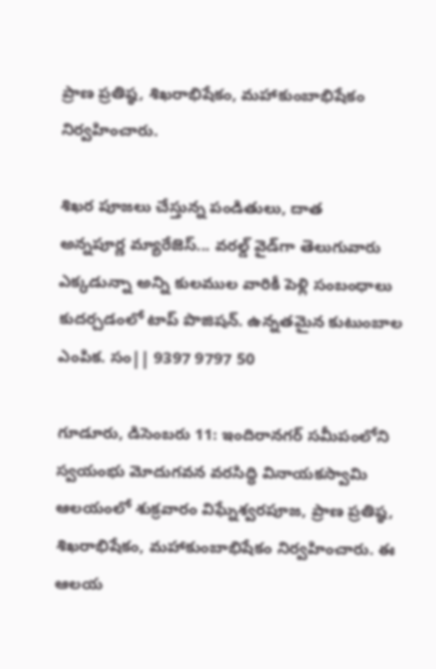ప్రాణ ప్రతిష్ఠ, శిఖరాభిషేకం, మహాకుంబాభిషేకం నిర్వహించారు.

శిఖర పూజలు చేస్తున్న పండితులు, దాత
అన్నపూర్ణ మ్యారేజెస్... వరల్డ్ వైడ్‌గా తెలుగువారు ఎక్కడున్నా అన్ని కులముల వారికీ పెళ్లి సంబంధాలు కుదర్చడంలో టాప్ పొజిషన్. ఉన్నతమైన కుటుంబాల ఎంపిక. సం|| 9397 9797 50

గూడూరు, డిసెంబరు 11: ఇందిరానగర్‌ సమీపంలోని స్వయంభు మోదుగవన వరసిద్ధి వినాయకస్వామి ఆలయంలో శుక్రవారం విఘ్నేశ్వరపూజ, ప్రాణ ప్రతిష్ఠ, శిఖరాభిషేకం, మహాకుంబాభిషేకం నిర్వహించారు. ఈ ఆలయ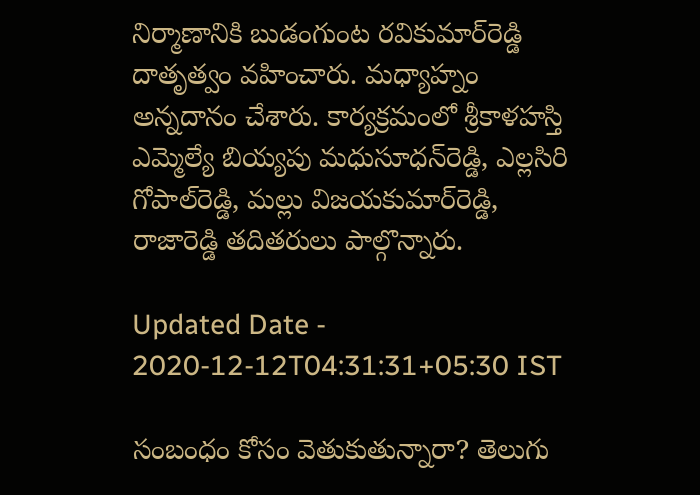నిర్మాణానికి బుడంగుంట రవికుమార్‌రెడ్డి దాతృత్వం వహించారు. మధ్యాహ్నం అన్నదానం చేశారు. కార్యక్రమంలో శ్రీకాళహస్తి ఎమ్మెల్యే బియ్యపు మధుసూధన్‌రెడ్డి, ఎల్లసిరి గోపాల్‌రెడ్డి, మల్లు విజయకుమార్‌రెడ్డి, రాజారెడ్డి తదితరులు పాల్గొన్నారు.

Updated Date - 2020-12-12T04:31:31+05:30 IST

సంబంధం కోసం వెతుకుతున్నారా? తెలుగు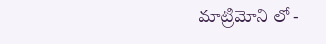మాట్రిమోని లో -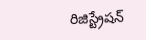రిజిస్ట్రేషన్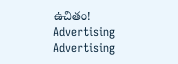ఉచితం!
Advertising
Advertising